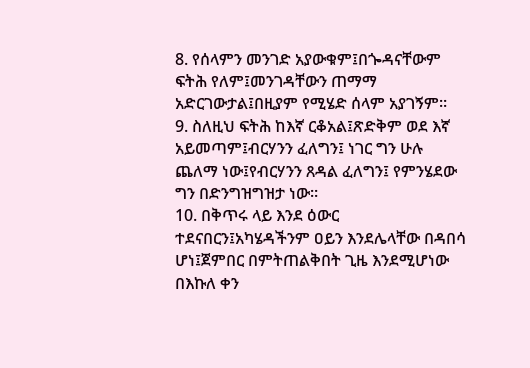8. የሰላምን መንገድ አያውቁም፤በጐዳናቸውም ፍትሕ የለም፤መንገዳቸውን ጠማማ አድርገውታል፤በዚያም የሚሄድ ሰላም አያገኝም።
9. ስለዚህ ፍትሕ ከእኛ ርቆአል፤ጽድቅም ወደ እኛ አይመጣም፤ብርሃንን ፈለግን፤ ነገር ግን ሁሉ ጨለማ ነው፤የብርሃንን ጸዳል ፈለግን፤ የምንሄደው ግን በድንግዝግዝታ ነው።
10. በቅጥሩ ላይ እንደ ዕውር ተደናበርን፤አካሄዳችንም ዐይን እንደሌላቸው በዳበሳ ሆነ፤ጀምበር በምትጠልቅበት ጊዜ እንደሚሆነው በእኩለ ቀን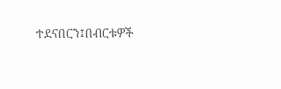ተደናበርን፤በብርቱዎች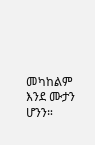መካከልም እንደ ሙታን ሆንን።